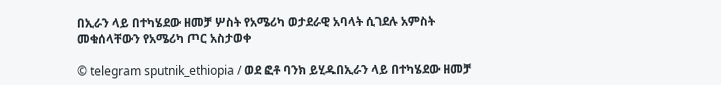በኢራን ላይ በተካሄደው ዘመቻ ሦስት የአሜሪካ ወታደራዊ አባላት ሲገደሉ አምስት መቁሰላቸውን የአሜሪካ ጦር አስታወቀ

© telegram sputnik_ethiopia / ወደ ፎቶ ባንክ ይሂዱበኢራን ላይ በተካሄደው ዘመቻ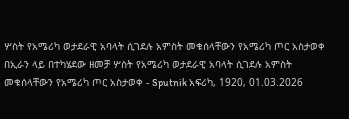ሦስት የአሜሪካ ወታደራዊ አባላት ሲገደሉ አምስት መቁሰላቸውን የአሜሪካ ጦር አስታወቀ
በኢራን ላይ በተካሄደው ዘመቻ ሦስት የአሜሪካ ወታደራዊ አባላት ሲገደሉ አምስት መቁሰላቸውን የአሜሪካ ጦር አስታወቀ - Sputnik አፍሪካ, 1920, 01.03.2026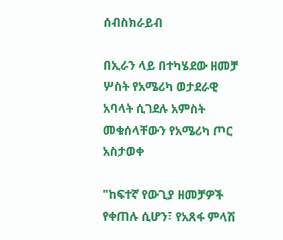ሰብስክራይብ

በኢራን ላይ በተካሄደው ዘመቻ ሦስት የአሜሪካ ወታደራዊ አባላት ሲገደሉ አምስት መቁሰላቸውን የአሜሪካ ጦር አስታወቀ

"ከፍተኛ የውጊያ ዘመቻዎች የቀጠሉ ሲሆን፣ የአጸፋ ምላሽ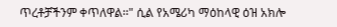ጥረቶቻችንም ቀጥለዋል፡፡" ሲል የአሜሪካ ማዕከላዊ ዕዝ አክሎ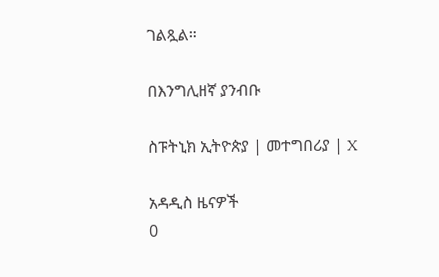ገልጿል።

በእንግሊዘኛ ያንብቡ

ስፑትኒክ ኢትዮጵያ | መተግበሪያ | X

አዳዲስ ዜናዎች
0